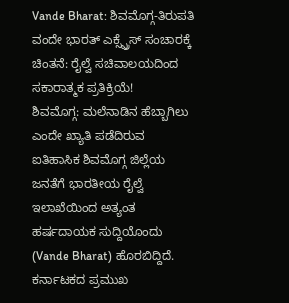Vande Bharat: ಶಿವಮೊಗ್ಗ-ತಿರುಪತಿ ವಂದೇ ಭಾರತ್ ಎಕ್ಸ್ಪ್ರೆಸ್ ಸಂಚಾರಕ್ಕೆ ಚಿಂತನೆ: ರೈಲ್ವೆ ಸಚಿವಾಲಯದಿಂದ ಸಕಾರಾತ್ಮಕ ಪ್ರತಿಕ್ರಿಯೆ!
ಶಿವಮೊಗ್ಗ: ಮಲೆನಾಡಿನ ಹೆಬ್ಬಾಗಿಲು ಎಂದೇ ಖ್ಯಾತಿ ಪಡೆದಿರುವ ಐತಿಹಾಸಿಕ ಶಿವಮೊಗ್ಗ ಜಿಲ್ಲೆಯ ಜನತೆಗೆ ಭಾರತೀಯ ರೈಲ್ವೆ ಇಲಾಖೆಯಿಂದ ಅತ್ಯಂತ ಹರ್ಷದಾಯಕ ಸುದ್ದಿಯೊಂದು (Vande Bharat) ಹೊರಬಿದ್ದಿದೆ. ಕರ್ನಾಟಕದ ಪ್ರಮುಖ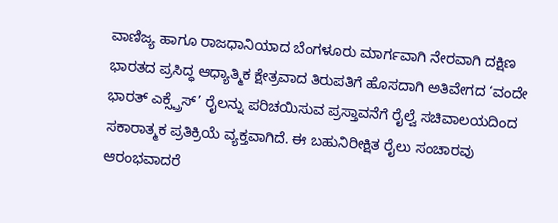ವಾಣಿಜ್ಯ ಹಾಗೂ ರಾಜಧಾನಿಯಾದ ಬೆಂಗಳೂರು ಮಾರ್ಗವಾಗಿ ನೇರವಾಗಿ ದಕ್ಷಿಣ ಭಾರತದ ಪ್ರಸಿದ್ಧ ಆಧ್ಯಾತ್ಮಿಕ ಕ್ಷೇತ್ರವಾದ ತಿರುಪತಿಗೆ ಹೊಸದಾಗಿ ಅತಿವೇಗದ ‘ವಂದೇ ಭಾರತ್ ಎಕ್ಸ್ಪ್ರೆಸ್’ ರೈಲನ್ನು ಪರಿಚಯಿಸುವ ಪ್ರಸ್ತಾವನೆಗೆ ರೈಲ್ವೆ ಸಚಿವಾಲಯದಿಂದ ಸಕಾರಾತ್ಮಕ ಪ್ರತಿಕ್ರಿಯೆ ವ್ಯಕ್ತವಾಗಿದೆ. ಈ ಬಹುನಿರೀಕ್ಷಿತ ರೈಲು ಸಂಚಾರವು ಆರಂಭವಾದರೆ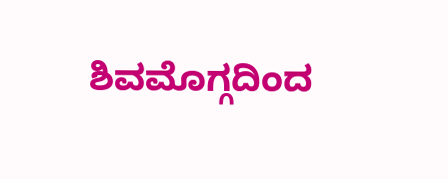ಶಿವಮೊಗ್ಗದಿಂದ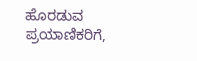ಹೊರಡುವ ಪ್ರಯಾಣಿಕರಿಗೆ,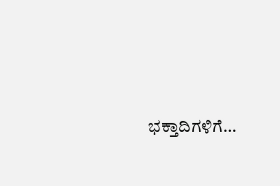ಭಕ್ತಾದಿಗಳಿಗೆ…